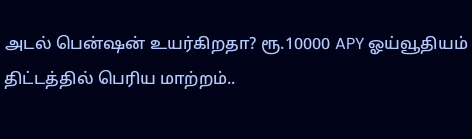அடல் பென்ஷன் உயர்கிறதா? ரூ.10000 APY ஓய்வூதியம் திட்டத்தில் பெரிய மாற்றம்..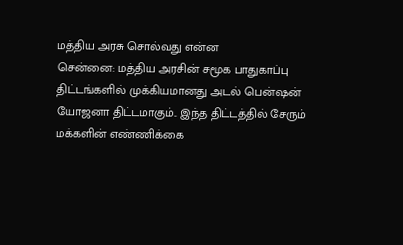மத்திய அரசு சொல்வது என்ன
சென்னை: மத்திய அரசின் சமூக பாதுகாப்பு திட்டங்களில் முக்கியமானது அடல் பென்ஷன் யோஜனா திட்டமாகும்.. இந்த திட்டத்தில் சேரும் மக்களின் எண்ணிக்கை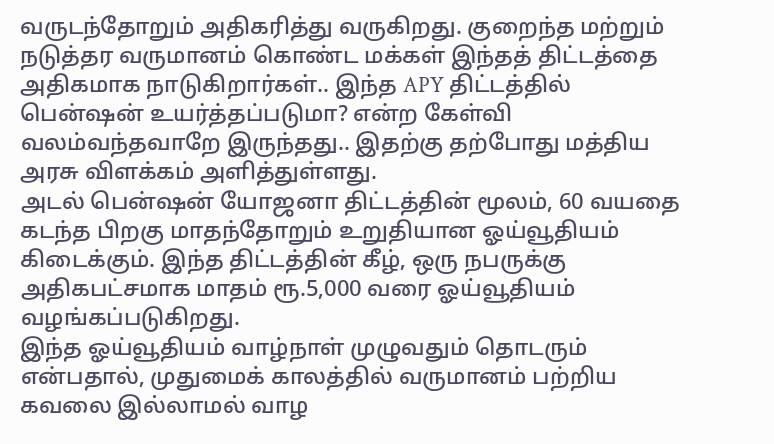வருடந்தோறும் அதிகரித்து வருகிறது. குறைந்த மற்றும் நடுத்தர வருமானம் கொண்ட மக்கள் இந்தத் திட்டத்தை அதிகமாக நாடுகிறார்கள்.. இந்த APY திட்டத்தில் பென்ஷன் உயர்த்தப்படுமா? என்ற கேள்வி வலம்வந்தவாறே இருந்தது.. இதற்கு தற்போது மத்திய அரசு விளக்கம் அளித்துள்ளது.
அடல் பென்ஷன் யோஜனா திட்டத்தின் மூலம், 60 வயதை கடந்த பிறகு மாதந்தோறும் உறுதியான ஓய்வூதியம் கிடைக்கும். இந்த திட்டத்தின் கீழ், ஒரு நபருக்கு அதிகபட்சமாக மாதம் ரூ.5,000 வரை ஓய்வூதியம் வழங்கப்படுகிறது.
இந்த ஓய்வூதியம் வாழ்நாள் முழுவதும் தொடரும் என்பதால், முதுமைக் காலத்தில் வருமானம் பற்றிய கவலை இல்லாமல் வாழ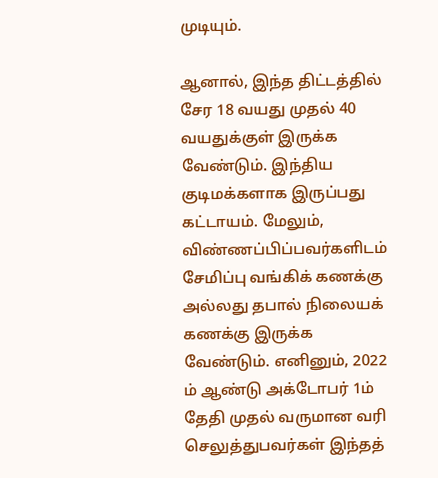முடியும்.

ஆனால், இந்த திட்டத்தில் சேர 18 வயது முதல் 40 வயதுக்குள் இருக்க வேண்டும். இந்திய குடிமக்களாக இருப்பது கட்டாயம். மேலும், விண்ணப்பிப்பவர்களிடம் சேமிப்பு வங்கிக் கணக்கு அல்லது தபால் நிலையக் கணக்கு இருக்க வேண்டும். எனினும், 2022 ம் ஆண்டு அக்டோபர் 1ம் தேதி முதல் வருமான வரி செலுத்துபவர்கள் இந்தத்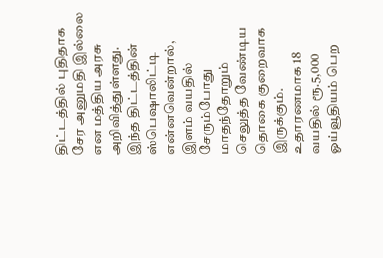திட்டத்தில் புதிதாக சேர அனுமதி இல்லை என மத்திய அரசு அறிவித்துள்ளது.
இந்த திட்டத்தின் ஸ்பெஷாலிட்டி என்னவென்றால், இளம் வயதில் சேரும்போது மாதந்தோறும் செலுத்த வேண்டிய தொகை குறைவாக இருக்கும். உதாரணமாக 18 வயதில் ரூ.5,000 ஓய்வூதியம் பெற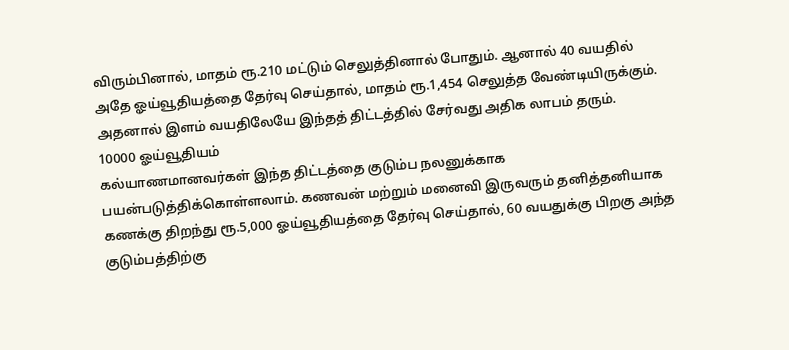விரும்பினால், மாதம் ரூ.210 மட்டும் செலுத்தினால் போதும். ஆனால் 40 வயதில் அதே ஓய்வூதியத்தை தேர்வு செய்தால், மாதம் ரூ.1,454 செலுத்த வேண்டியிருக்கும். அதனால் இளம் வயதிலேயே இந்தத் திட்டத்தில் சேர்வது அதிக லாபம் தரும்.
10000 ஓய்வூதியம்
கல்யாணமானவர்கள் இந்த திட்டத்தை குடும்ப நலனுக்காக பயன்படுத்திக்கொள்ளலாம். கணவன் மற்றும் மனைவி இருவரும் தனித்தனியாக கணக்கு திறந்து ரூ.5,000 ஓய்வூதியத்தை தேர்வு செய்தால், 60 வயதுக்கு பிறகு அந்த குடும்பத்திற்கு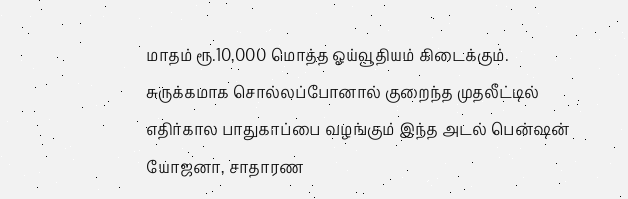மாதம் ரூ.10,000 மொத்த ஓய்வூதியம் கிடைக்கும்.
சுருக்கமாக சொல்லப்போனால் குறைந்த முதலீட்டில் எதிர்கால பாதுகாப்பை வழங்கும் இந்த அடல் பென்ஷன் யோஜனா, சாதாரண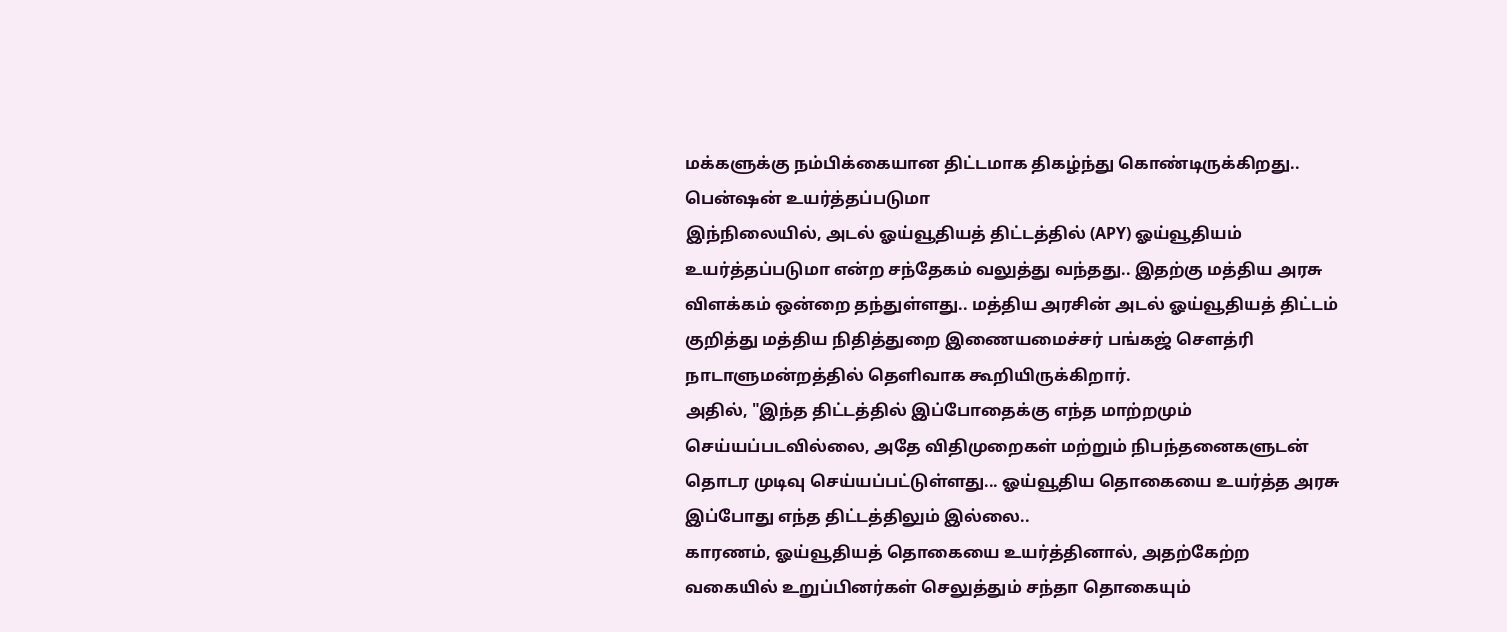மக்களுக்கு நம்பிக்கையான திட்டமாக திகழ்ந்து கொண்டிருக்கிறது..
பென்ஷன் உயர்த்தப்படுமா
இந்நிலையில், அடல் ஓய்வூதியத் திட்டத்தில் (APY) ஓய்வூதியம் உயர்த்தப்படுமா என்ற சந்தேகம் வலுத்து வந்தது.. இதற்கு மத்திய அரசு விளக்கம் ஒன்றை தந்துள்ளது.. மத்திய அரசின் அடல் ஓய்வூதியத் திட்டம் குறித்து மத்திய நிதித்துறை இணையமைச்சர் பங்கஜ் சௌத்ரி நாடாளுமன்றத்தில் தெளிவாக கூறியிருக்கிறார்.
அதில், "இந்த திட்டத்தில் இப்போதைக்கு எந்த மாற்றமும் செய்யப்படவில்லை, அதே விதிமுறைகள் மற்றும் நிபந்தனைகளுடன் தொடர முடிவு செய்யப்பட்டுள்ளது... ஓய்வூதிய தொகையை உயர்த்த அரசு இப்போது எந்த திட்டத்திலும் இல்லை..
காரணம், ஓய்வூதியத் தொகையை உயர்த்தினால், அதற்கேற்ற வகையில் உறுப்பினர்கள் செலுத்தும் சந்தா தொகையும்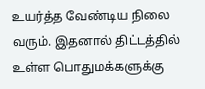உயர்த்த வேண்டிய நிலை வரும். இதனால் திட்டத்தில் உள்ள பொதுமக்களுக்கு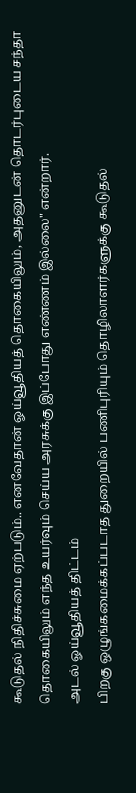கூடுதல் நிதிச்சுமை ஏற்படும்.. எனவேதான் ஓய்வூதியத் தொகையிலும், அதனுடன் தொடர்புடைய சந்தா தொகையிலும் எந்த உயர்வும் செய்ய அரசுக்கு இப்போது எண்ணம் இல்லை" என்றார்.
அடல் ஓய்வூதியத் திட்டம்
பிறகு ஒழுங்கமைக்கப்படாத துறையில் பணிபுரியும் தொழிலாளர்களுக்கு கூடுதல்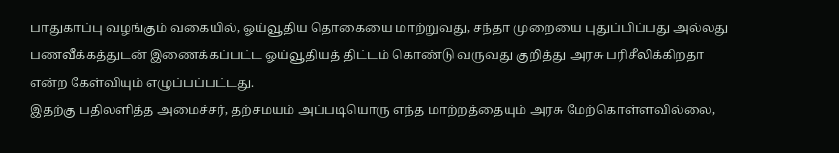பாதுகாப்பு வழங்கும் வகையில், ஓய்வூதிய தொகையை மாற்றுவது, சந்தா முறையை புதுப்பிப்பது அல்லது பணவீக்கத்துடன் இணைக்கப்பட்ட ஓய்வூதியத் திட்டம் கொண்டு வருவது குறித்து அரசு பரிசீலிக்கிறதா என்ற கேள்வியும் எழுப்பப்பட்டது.
இதற்கு பதிலளித்த அமைச்சர், தற்சமயம் அப்படியொரு எந்த மாற்றத்தையும் அரசு மேற்கொள்ளவில்லை,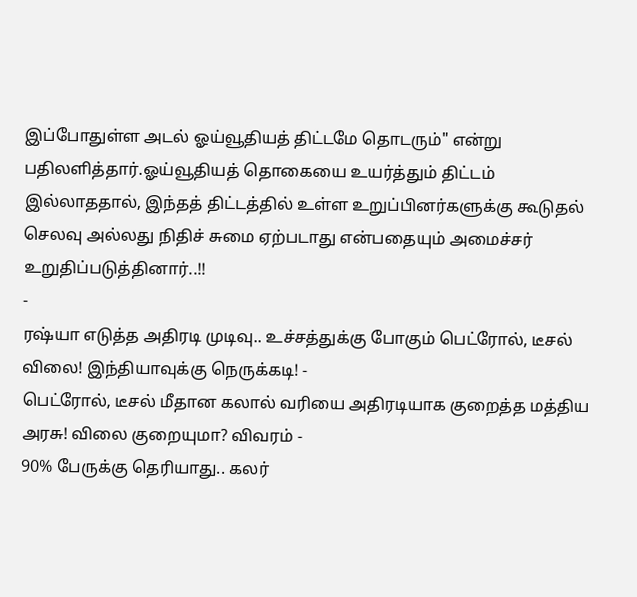இப்போதுள்ள அடல் ஓய்வூதியத் திட்டமே தொடரும்" என்று பதிலளித்தார்.ஓய்வூதியத் தொகையை உயர்த்தும் திட்டம் இல்லாததால், இந்தத் திட்டத்தில் உள்ள உறுப்பினர்களுக்கு கூடுதல் செலவு அல்லது நிதிச் சுமை ஏற்படாது என்பதையும் அமைச்சர் உறுதிப்படுத்தினார்..!!
-
ரஷ்யா எடுத்த அதிரடி முடிவு.. உச்சத்துக்கு போகும் பெட்ரோல், டீசல் விலை! இந்தியாவுக்கு நெருக்கடி! -
பெட்ரோல், டீசல் மீதான கலால் வரியை அதிரடியாக குறைத்த மத்திய அரசு! விலை குறையுமா? விவரம் -
90% பேருக்கு தெரியாது.. கலர்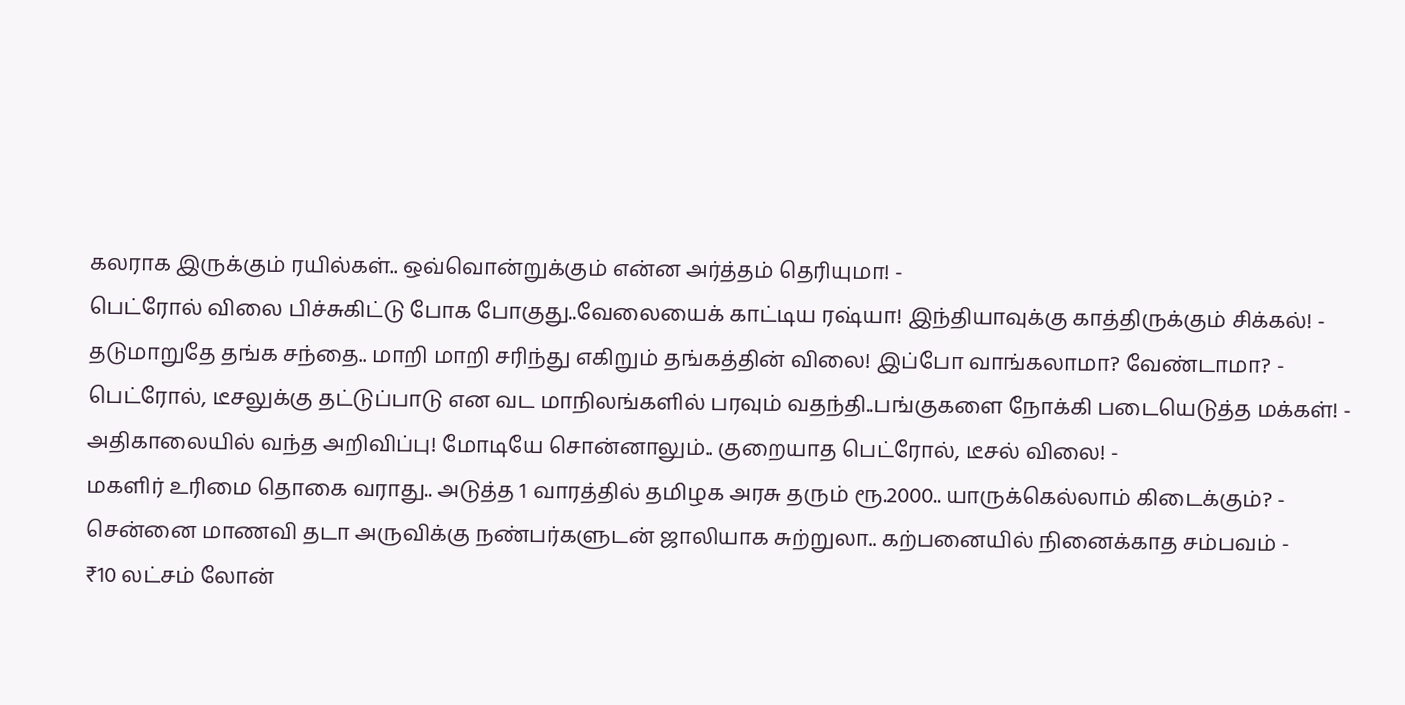கலராக இருக்கும் ரயில்கள்.. ஒவ்வொன்றுக்கும் என்ன அர்த்தம் தெரியுமா! -
பெட்ரோல் விலை பிச்சுகிட்டு போக போகுது..வேலையைக் காட்டிய ரஷ்யா! இந்தியாவுக்கு காத்திருக்கும் சிக்கல்! -
தடுமாறுதே தங்க சந்தை.. மாறி மாறி சரிந்து எகிறும் தங்கத்தின் விலை! இப்போ வாங்கலாமா? வேண்டாமா? -
பெட்ரோல், டீசலுக்கு தட்டுப்பாடு என வட மாநிலங்களில் பரவும் வதந்தி..பங்குகளை நோக்கி படையெடுத்த மக்கள்! -
அதிகாலையில் வந்த அறிவிப்பு! மோடியே சொன்னாலும்.. குறையாத பெட்ரோல், டீசல் விலை! -
மகளிர் உரிமை தொகை வராது.. அடுத்த 1 வாரத்தில் தமிழக அரசு தரும் ரூ.2000.. யாருக்கெல்லாம் கிடைக்கும்? -
சென்னை மாணவி தடா அருவிக்கு நண்பர்களுடன் ஜாலியாக சுற்றுலா.. கற்பனையில் நினைக்காத சம்பவம் -
₹10 லட்சம் லோன்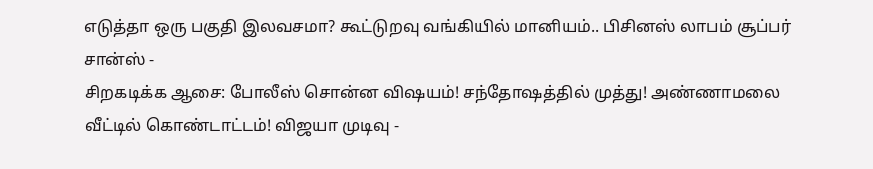எடுத்தா ஒரு பகுதி இலவசமா? கூட்டுறவு வங்கியில் மானியம்.. பிசினஸ் லாபம் சூப்பர் சான்ஸ் -
சிறகடிக்க ஆசை: போலீஸ் சொன்ன விஷயம்! சந்தோஷத்தில் முத்து! அண்ணாமலை வீட்டில் கொண்டாட்டம்! விஜயா முடிவு -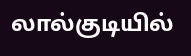லால்குடியில்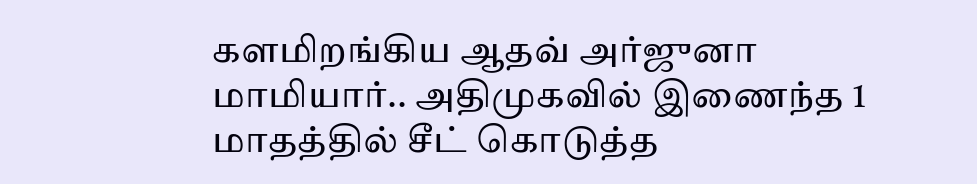களமிறங்கிய ஆதவ் அர்ஜுனா மாமியார்.. அதிமுகவில் இணைந்த 1 மாதத்தில் சீட் கொடுத்த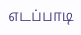எடப்பாடி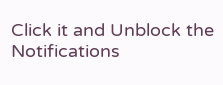Click it and Unblock the Notifications